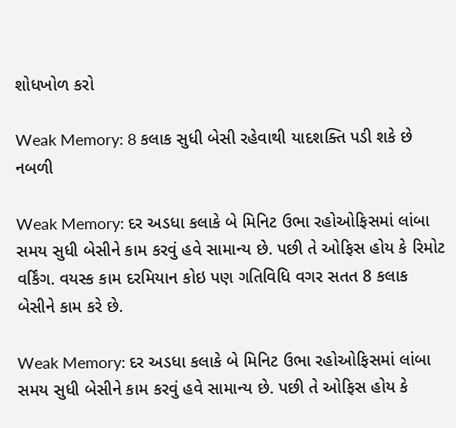શોધખોળ કરો

Weak Memory: 8 કલાક સુધી બેસી રહેવાથી યાદશક્તિ પડી શકે છે નબળી

Weak Memory: દર અડધા કલાકે બે મિનિટ ઉભા રહોઓફિસમાં લાંબા સમય સુધી બેસીને કામ કરવું હવે સામાન્ય છે. પછી તે ઓફિસ હોય કે રિમોટ વર્કિંગ. વયસ્ક કામ દરમિયાન કોઇ પણ ગતિવિધિ વગર સતત 8 કલાક બેસીને કામ કરે છે.

Weak Memory: દર અડધા કલાકે બે મિનિટ ઉભા રહોઓફિસમાં લાંબા સમય સુધી બેસીને કામ કરવું હવે સામાન્ય છે. પછી તે ઓફિસ હોય કે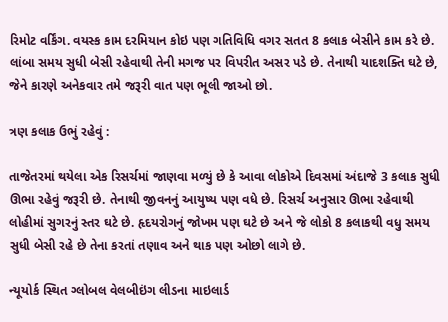રિમોટ વર્કિંગ. વયસ્ક કામ દરમિયાન કોઇ પણ ગતિવિધિ વગર સતત 8 કલાક બેસીને કામ કરે છે. લાંબા સમય સુધી બેસી રહેવાથી તેની મગજ પર વિપરીત અસર પડે છે. તેનાથી યાદશક્તિ ઘટે છે, જેને કારણે અનેકવાર તમે જરૂરી વાત પણ ભૂલી જાઓ છો.

ત્રણ કલાક ઉભું રહેવું :

તાજેતરમાં થયેલા એક રિસર્ચમાં જાણવા મળ્યું છે કે આવા લોકોએ દિવસમાં અંદાજે 3 કલાક સુધી ઊભા રહેવું જરૂરી છે. તેનાથી જીવનનું આયુષ્ય પણ વધે છે. રિસર્ચ અનુસાર ઊભા રહેવાથી લોહીમાં સુગરનું સ્તર ઘટે છે. હૃદયરોગનું જોખમ પણ ઘટે છે અને જે લોકો 8 કલાકથી વધુ સમય સુધી બેસી રહે છે તેના કરતાં તણાવ અને થાક પણ ઓછો લાગે છે.

ન્યૂયોર્ક સ્થિત ગ્લોબલ વેલબીઇંગ લીડના માઇલાર્ડ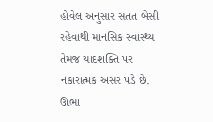હોવેલ અનુસાર સતત બેસી રહેવાથી માનસિક સ્વાસ્થ્ય તેમજ યાદશક્તિ પર નકારાત્મક અસર પડે છે. ઊભા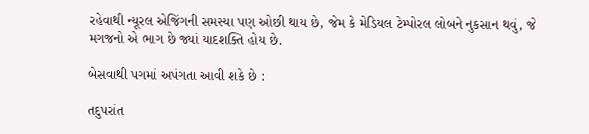રહેવાથી ન્યૂરલ એજિંગની સમસ્યા પણ ઓછી થાય છે, જેમ કે મેડિયલ ટેમ્પોરલ લોબને નુકસાન થવું, જે મગજનો એ ભાગ છે જ્યાં યાદશક્તિ હોય છે.

બેસવાથી પગમાં અપંગતા આવી શકે છે :

તદુપરાંત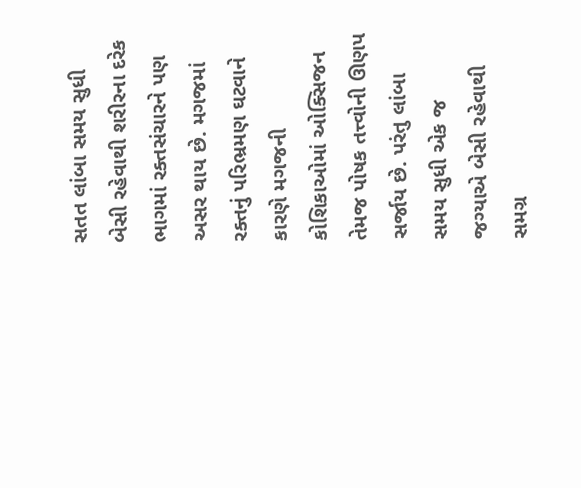સતત લાંબા સમય સુધી બેસી રહેવાથી શરીરના દરેક ભાગમાં રક્તસંચારને પણ અસર થાય છે. મગજમાં રક્તનું પરિભ્રમણ ઘટવાને કારણે મગજની કોશિકાઓમાં ઓક્સિજન તેમજ પોષક તત્ત્વોની ઊણપ સર્જાય છે. પરંતુ લાંબા સમય સુધી એક જ જગ્યાએ બેસી રહેવાથી સમગ્ર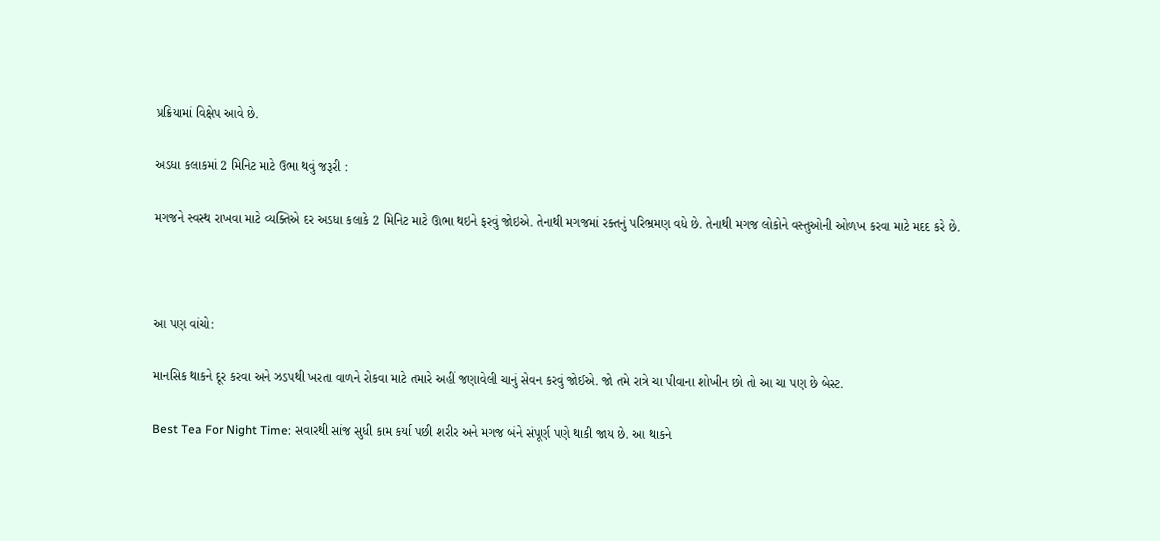પ્રક્રિયામાં વિક્ષેપ આવે છે.

અડધા કલાકમાં 2 મિનિટ માટે ઉભા થવું જરૂરી :

મગજને સ્વસ્થ રાખવા માટે વ્યક્તિએ દર અડધા કલાકે 2 મિનિટ માટે ઊભા થઇને ફરવું જોઇએ. તેનાથી મગજમાં રક્તનું પરિભ્રમણ વધે છે. તેનાથી મગજ લોકોને વસ્તુઓની ઓળખ કરવા માટે મદદ કરે છે.



આ પણ વાંચો:

માનસિક થાકને દૂર કરવા અને ઝડપથી ખરતા વાળને રોકવા માટે તમારે અહીં જણાવેલી ચાનું સેવન કરવું જોઈએ. જો તમે રાત્રે ચા પીવાના શોખીન છો તો આ ચા પણ છે બેસ્ટ.

Best Tea For Night Time: સવારથી સાંજ સુધી કામ કર્યા પછી શરીર અને મગજ બંને સંપૂર્ણ પણે થાકી જાય છે. આ થાકને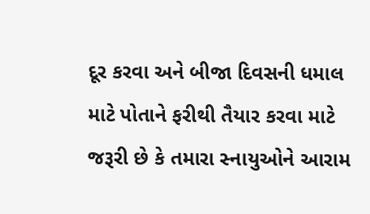દૂર કરવા અને બીજા દિવસની ધમાલ માટે પોતાને ફરીથી તૈયાર કરવા માટે જરૂરી છે કે તમારા સ્નાયુઓને આરામ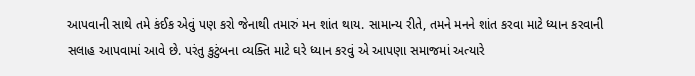આપવાની સાથે તમે કંઈક એવું પણ કરો જેનાથી તમારું મન શાંત થાય. સામાન્ય રીતે, તમને મનને શાંત કરવા માટે ધ્યાન કરવાની સલાહ આપવામાં આવે છે. પરંતુ કુટુંબના વ્યક્તિ માટે ઘરે ધ્યાન કરવું એ આપણા સમાજમાં અત્યારે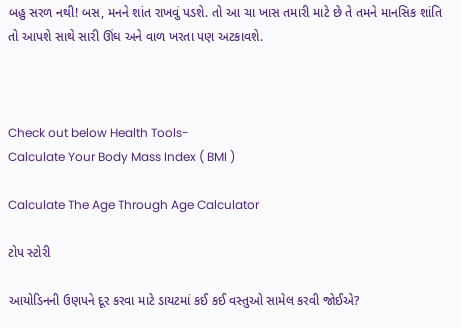બહુ સરળ નથી! બસ, મનને શાંત રાખવું પડશે. તો આ ચા ખાસ તમારી માટે છે તે તમને માનસિક શાંતિ તો આપશે સાથે સારી ઊંઘ અને વાળ ખરતા પણ અટકાવશે.



Check out below Health Tools-
Calculate Your Body Mass Index ( BMI )

Calculate The Age Through Age Calculator

ટોપ સ્ટોરી

આયોડિનની ઉણપને દૂર કરવા માટે ડાયટમાં કઈ કઈ વસ્તુઓ સામેલ કરવી જોઈએ?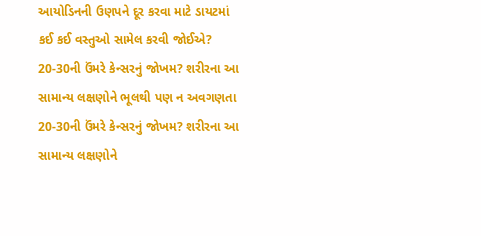આયોડિનની ઉણપને દૂર કરવા માટે ડાયટમાં કઈ કઈ વસ્તુઓ સામેલ કરવી જોઈએ?
20-30ની ઉંમરે કેન્સરનું જોખમ? શરીરના આ સામાન્ય લક્ષણોને ભૂલથી પણ ન અવગણતા
20-30ની ઉંમરે કેન્સરનું જોખમ? શરીરના આ સામાન્ય લક્ષણોને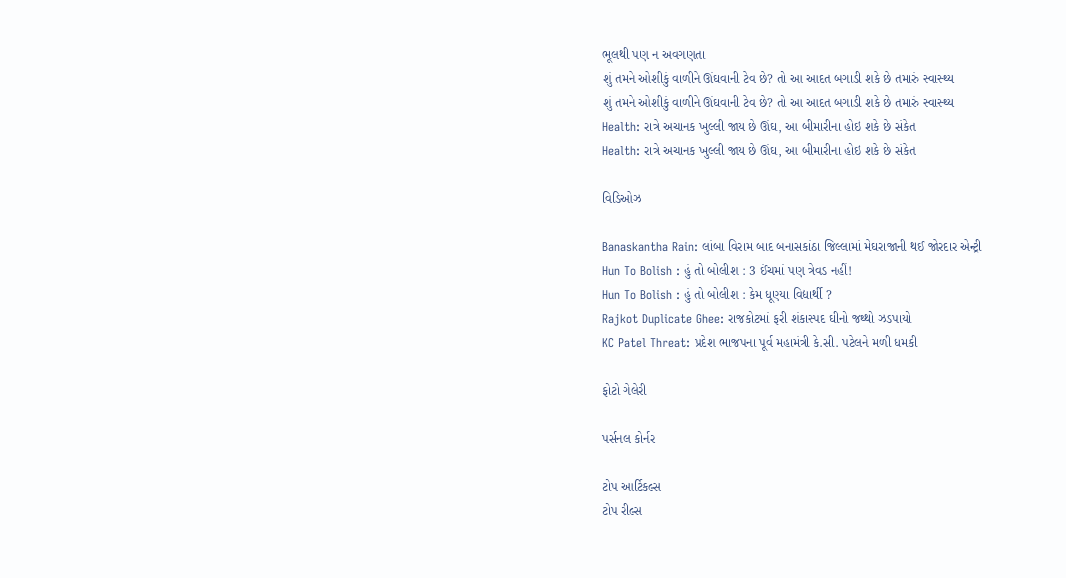ભૂલથી પણ ન અવગણતા
શું તમને ઓશીકું વાળીને ઊંઘવાની ટેવ છે? તો આ આદત બગાડી શકે છે તમારું સ્વાસ્થ્ય
શું તમને ઓશીકું વાળીને ઊંઘવાની ટેવ છે? તો આ આદત બગાડી શકે છે તમારું સ્વાસ્થ્ય
Health: રાત્રે અચાનક ખુલ્લી જાય છે ઊંઘ, આ બીમારીના હોઇ શકે છે સંકેત
Health: રાત્રે અચાનક ખુલ્લી જાય છે ઊંઘ, આ બીમારીના હોઇ શકે છે સંકેત

વિડિઓઝ

Banaskantha Rain: લાંબા વિરામ બાદ બનાસકાંઠા જિલ્લામાં મેઘરાજાની થઈ જોરદાર એન્ટ્રી
Hun To Bolish : હું તો બોલીશ : 3 ઈંચમાં પણ ત્રેવડ નહીં!
Hun To Bolish : હું તો બોલીશ : કેમ ધૂણ્યા વિદ્યાર્થી ?
Rajkot Duplicate Ghee: રાજકોટમાં ફરી શંકાસ્પદ ઘીનો જથ્થો ઝડપાયો
KC Patel Threat: પ્રદેશ ભાજપના પૂર્વ મહામંત્રી કે.સી. પટેલને મળી ધમકી

ફોટો ગેલેરી

પર્સનલ કોર્નર

ટોપ આર્ટિકલ્સ
ટોપ રીલ્સ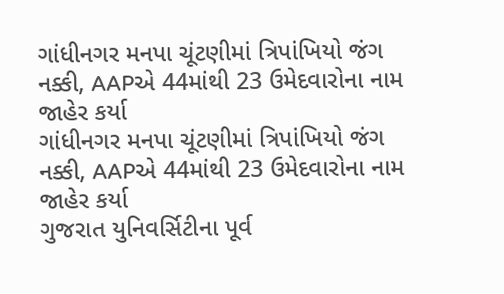ગાંધીનગર મનપા ચૂંટણીમાં ત્રિપાંખિયો જંગ નક્કી, AAPએ 44માંથી 23 ઉમેદવારોના નામ જાહેર કર્યા
ગાંધીનગર મનપા ચૂંટણીમાં ત્રિપાંખિયો જંગ નક્કી, AAPએ 44માંથી 23 ઉમેદવારોના નામ જાહેર કર્યા
ગુજરાત યુનિવર્સિટીના પૂર્વ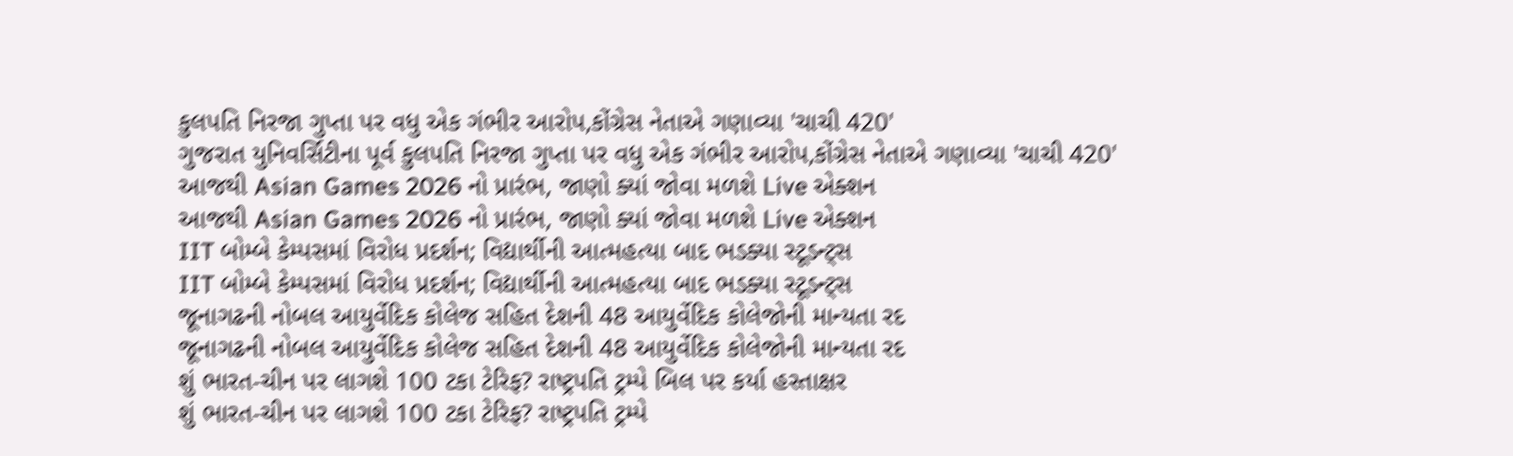કુલપતિ નિરજા ગુપ્તા પર વધુ એક ગંભીર આરોપ,કોંગ્રેસ નેતાએ ગણાવ્યા 'ચાચી 420'
ગુજરાત યુનિવર્સિટીના પૂર્વ કુલપતિ નિરજા ગુપ્તા પર વધુ એક ગંભીર આરોપ,કોંગ્રેસ નેતાએ ગણાવ્યા 'ચાચી 420'
આજથી Asian Games 2026 નો પ્રારંભ, જાણો ક્યાં જોવા મળશે Live એક્શન
આજથી Asian Games 2026 નો પ્રારંભ, જાણો ક્યાં જોવા મળશે Live એક્શન
IIT બોમ્બે કેમ્પસમાં વિરોધ પ્રદર્શન; વિદ્યાર્થીની આત્મહત્યા બાદ ભડક્યા સ્ટૂડન્ટ્સ
IIT બોમ્બે કેમ્પસમાં વિરોધ પ્રદર્શન; વિદ્યાર્થીની આત્મહત્યા બાદ ભડક્યા સ્ટૂડન્ટ્સ
જૂનાગઢની નોબલ આયુર્વેદિક કોલેજ સહિત દેશની 48 આયુર્વેદિક કોલેજોની માન્યતા રદ
જૂનાગઢની નોબલ આયુર્વેદિક કોલેજ સહિત દેશની 48 આયુર્વેદિક કોલેજોની માન્યતા રદ
શું ભારત-ચીન પર લાગશે 100 ટકા ટેરિફ? રાષ્ટ્રપતિ ટ્રમ્પે બિલ પર કર્યા હસ્તાક્ષર
શું ભારત-ચીન પર લાગશે 100 ટકા ટેરિફ? રાષ્ટ્રપતિ ટ્રમ્પે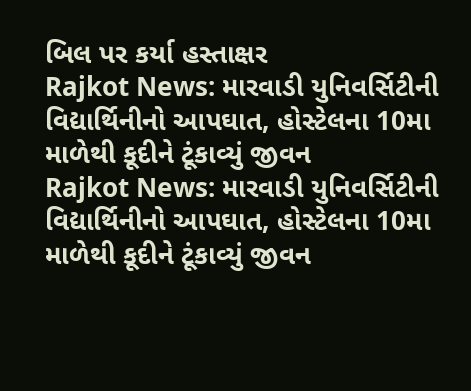બિલ પર કર્યા હસ્તાક્ષર
Rajkot News: મારવાડી યુનિવર્સિટીની વિદ્યાર્થિનીનો આપઘાત, હોસ્ટેલના 10મા માળેથી કૂદીને ટૂંકાવ્યું જીવન
Rajkot News: મારવાડી યુનિવર્સિટીની વિદ્યાર્થિનીનો આપઘાત, હોસ્ટેલના 10મા માળેથી કૂદીને ટૂંકાવ્યું જીવન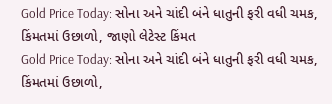Gold Price Today: સોના અને ચાંદી બંને ધાતુની ફરી વધી ચમક, કિંમતમાં ઉછાળો, જાણો લેટેસ્ટ કિંમત
Gold Price Today: સોના અને ચાંદી બંને ધાતુની ફરી વધી ચમક, કિંમતમાં ઉછાળો,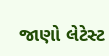જાણો લેટેસ્ટ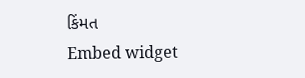કિંમત
Embed widget